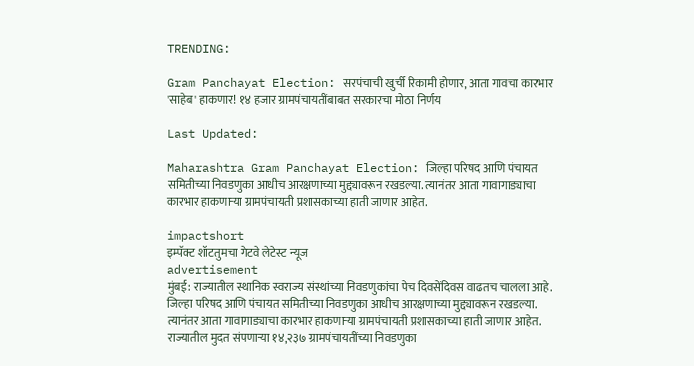TRENDING:

Gram Panchayat Election: सरपंचाची खुर्ची रिकामी होणार, आता गावचा कारभार 'साहेब' हाकणार! १४ हजार ग्रामपंचायतींबाबत सरकारचा मोठा निर्णय

Last Updated:

Maharashtra Gram Panchayat Election: जिल्हा परिषद आणि पंचायत समितीच्या निवडणुका आधीच आरक्षणाच्या मुद्द्यावरून रखडल्या. त्यानंतर आता गावागाड्याचा कारभार हाकणाऱ्या ग्रामपंचायती प्रशासकाच्या हाती जाणार आहेत.

impactshort
इम्पॅक्ट शॉटतुमचा गेटवे लेटेस्ट न्यूज
advertisement
मुंबई: राज्यातील स्थानिक स्वराज्य संस्थांच्या निवडणुकांचा पेच दिवसेंदिवस वाढतच चालला आहे. जिल्हा परिषद आणि पंचायत समितीच्या निवडणुका आधीच आरक्षणाच्या मुद्द्यावरून रखडल्या. त्यानंतर आता गावागाड्याचा कारभार हाकणाऱ्या ग्रामपंचायती प्रशासकाच्या हाती जाणार आहेत. राज्यातील मुदत संपणाऱ्या १४,२३७ ग्रामपंचायतींच्या निवडणुका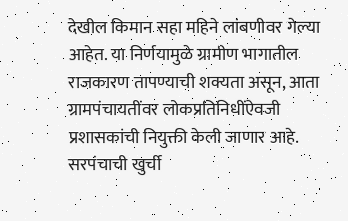देखील किमान सहा महिने लांबणीवर गेल्या आहेत. या निर्णयामुळे ग्रामीण भागातील राजकारण तापण्याची शक्यता असून, आता ग्रामपंचायतींवर लोकप्रतिनिधींऐवजी प्रशासकांची नियुक्ती केली जाणार आहे.
सरपंचाची खुर्ची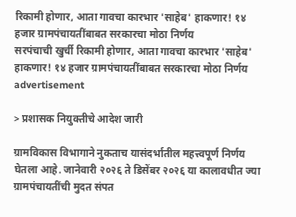रिकामी होणार, आता गावचा कारभार 'साहेब' हाकणार! १४ हजार ग्रामपंचायतींबाबत सरकारचा मोठा निर्णय
सरपंचाची खुर्ची रिकामी होणार, आता गावचा कारभार 'साहेब' हाकणार! १४ हजार ग्रामपंचायतींबाबत सरकारचा मोठा निर्णय
advertisement

> प्रशासक नियुक्तीचे आदेश जारी

ग्रामविकास विभागाने नुकताच यासंदर्भातील महत्त्वपूर्ण निर्णय घेतला आहे. जानेवारी २०२६ ते डिसेंबर २०२६ या कालावधीत ज्या ग्रामपंचायतींची मुदत संपत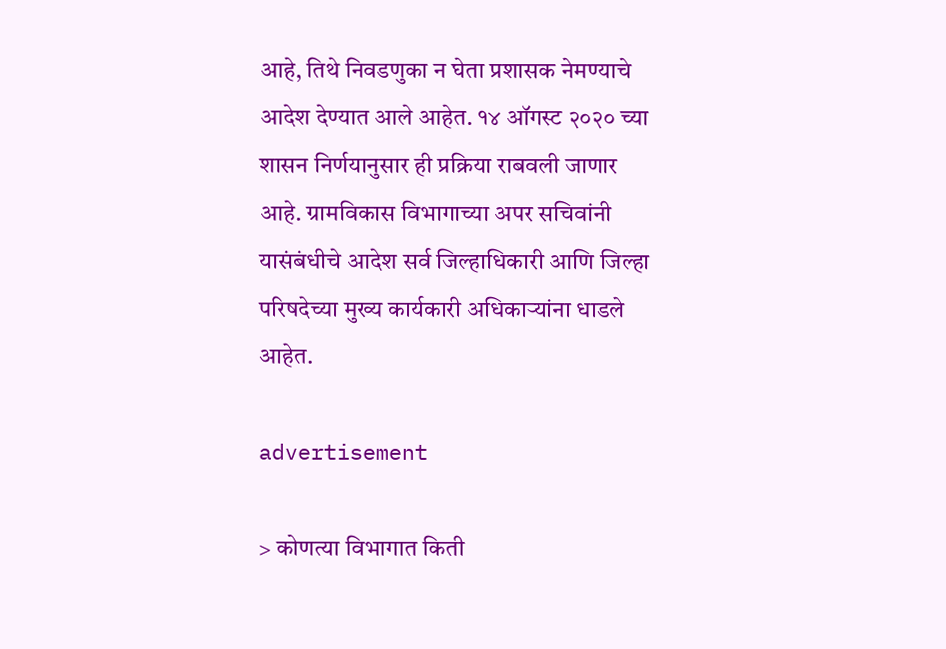आहे, तिथे निवडणुका न घेता प्रशासक नेमण्याचे आदेश देण्यात आले आहेत. १४ ऑगस्ट २०२० च्या शासन निर्णयानुसार ही प्रक्रिया राबवली जाणार आहे. ग्रामविकास विभागाच्या अपर सचिवांनी यासंबंधीचे आदेश सर्व जिल्हाधिकारी आणि जिल्हा परिषदेच्या मुख्य कार्यकारी अधिकाऱ्यांना धाडले आहेत.

advertisement

> कोणत्या विभागात किती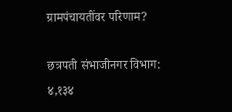ग्रामपंचायतींवर परिणाम?

छत्रपती संभाजीनगर विभाग: ४,१३४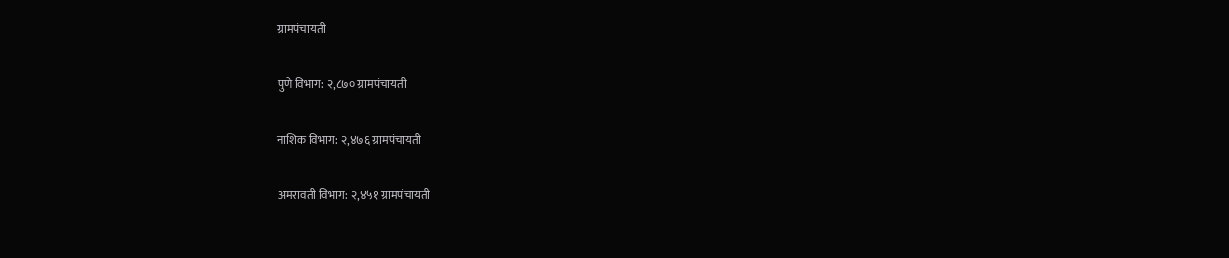ग्रामपंचायती

पुणे विभाग: २,८७० ग्रामपंचायती

नाशिक विभाग: २,४७६ ग्रामपंचायती

अमरावती विभाग: २,४५१ ग्रामपंचायती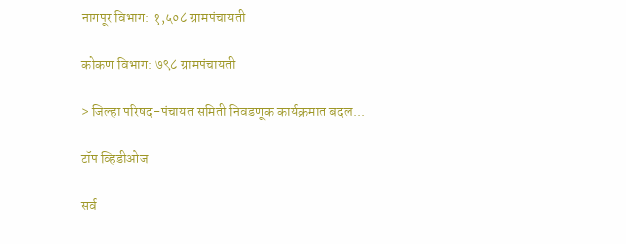नागपूर विभाग: १,५०८ ग्रामपंचायती

कोकण विभाग: ७९८ ग्रामपंचायती

> जिल्हा परिषद-पंचायत समिती निवडणूक कार्यक्रमात बदल...

टॉप व्हिडीओज

सर्व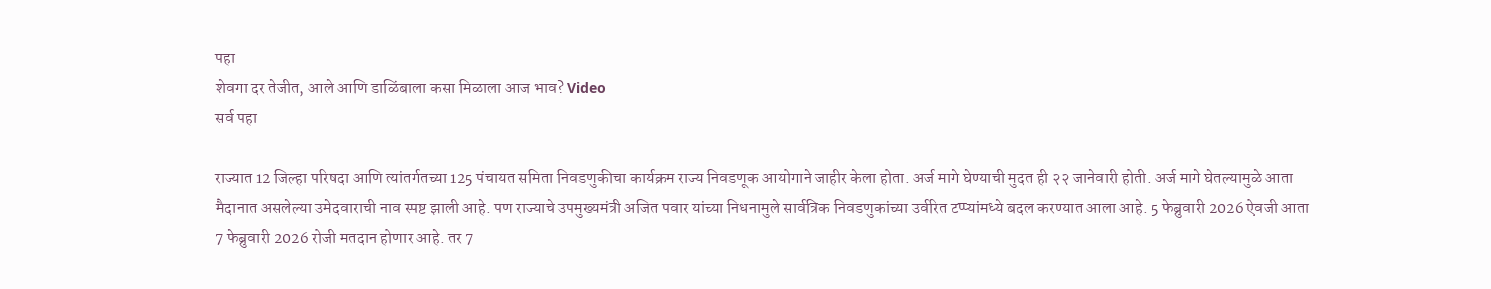पहा
शेवगा दर तेजीत, आले आणि डाळिंबाला कसा मिळाला आज भाव? Video
सर्व पहा

राज्यात 12 जिल्हा परिषदा आणि त्यांतर्गतच्या 125 पंचायत समिता निवडणुकीचा कार्यक्रम राज्य निवडणूक आयोगाने जाहीर केला होता. अर्ज मागे घेण्याची मुदत ही २२ जानेवारी होती. अर्ज मागे घेतल्यामुळे आता मैदानात असलेल्या उमेदवाराची नाव स्पष्ट झाली आहे. पण राज्याचे उपमुख्यमंत्री अजित पवार यांच्या निधनामुले सार्वत्रिक निवडणुकांच्या उर्वरित टप्प्यांमध्ये बदल करण्यात आला आहे. 5 फेब्रुवारी 2026 ऐवजी आता 7 फेब्रुवारी 2026 रोजी मतदान होणार आहे. तर 7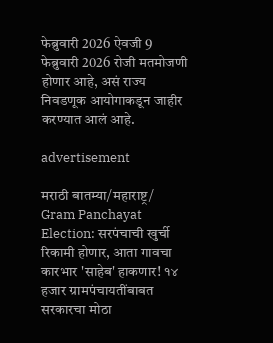फेब्रुवारी 2026 ऐवजी 9 फेब्रुवारी 2026 रोजी मतमोजणी होणार आहे, असं राज्य निवडणूक आयोगाकडून जाहीर करण्यात आलं आहे.

advertisement

मराठी बातम्या/महाराष्ट्र/
Gram Panchayat Election: सरपंचाची खुर्ची रिकामी होणार, आता गावचा कारभार 'साहेब' हाकणार! १४ हजार ग्रामपंचायतींबाबत सरकारचा मोठा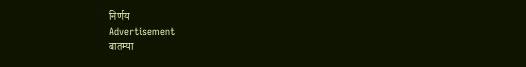निर्णय
Advertisement
बातम्या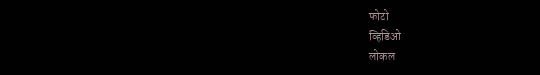फोटो
व्हिडिओ
लोकल